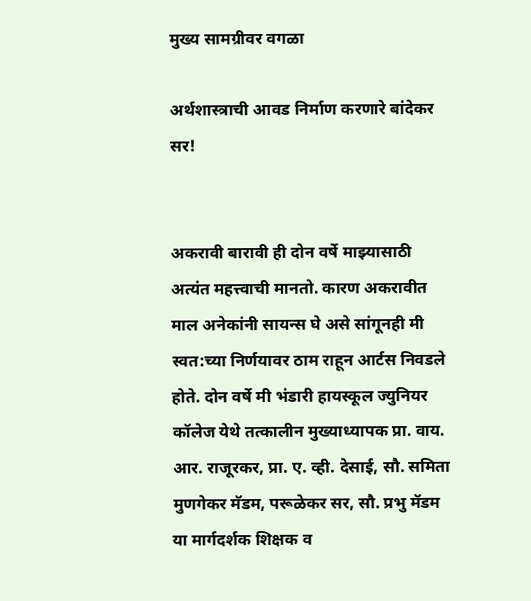मुख्य सामग्रीवर वगळा

अर्थशास्त्राची आवड निर्माण करणारे बांदेकर सर!


अकरावी बारावी ही दोन वर्षे माझ्यासाठी अत्यंत महत्त्वाची मानतो. कारण अकरावीत माल अनेकांनी सायन्स घे असे सांगूनही मी स्वत:च्या निर्णयावर ठाम राहून आर्टस निवडले होते. दोन वर्षे मी भंडारी हायस्कूल ज्युनियर कॉलेज येथे तत्कालीन मुख्याध्यापक प्रा. वाय. आर. राजूरकर, प्रा. ए. व्ही. देसाई, सौ. समिता मुणगेकर मॅडम, परूळेकर सर, सौ. प्रभु मॅडम या मार्गदर्शक शिक्षक व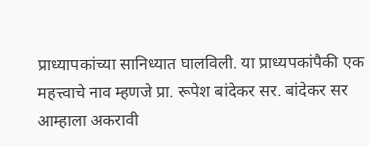प्राध्यापकांच्या सानिध्यात घालविली. या प्राध्यपकांपैकी एक महत्त्वाचे नाव म्हणजे प्रा. रूपेश बांदेकर सर. बांदेकर सर आम्हाला अकरावी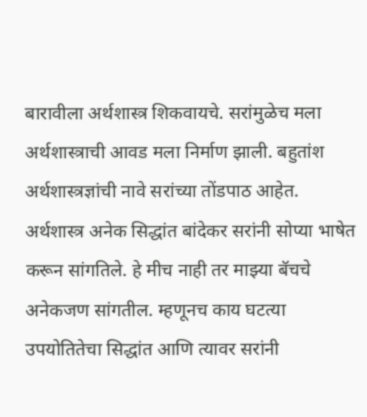बारावीला अर्थशास्त्र शिकवायचे. सरांमुळेच मला अर्थशास्त्राची आवड मला निर्माण झाली. बहुतांश अर्थशास्त्रज्ञांची नावे सरांच्या तोंडपाठ आहेत. अर्थशास्त्र अनेक सिद्धांत बांदेकर सरांनी सोप्या भाषेत करून सांगतिले. हे मीच नाही तर माझ्या बॅचचे अनेकजण सांगतील. म्हणूनच काय घटत्या उपयोतितेचा सिद्धांत आणि त्यावर सरांनी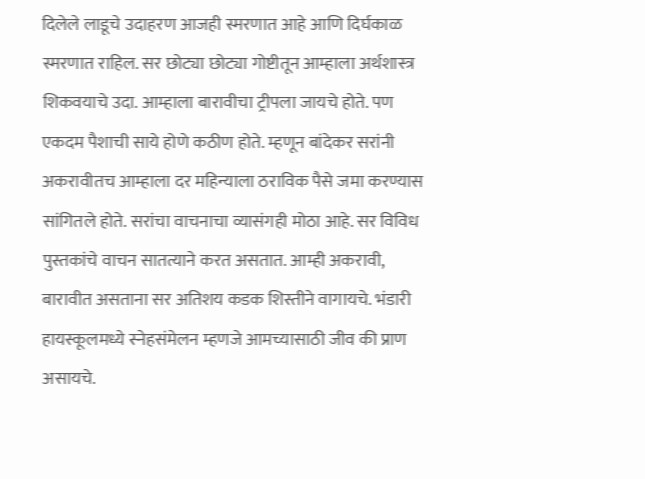दिलेले लाडूचे उदाहरण आजही स्मरणात आहे आणि दिर्घकाळ स्मरणात राहिल. सर छोट्या छोट्या गोष्टीतून आम्हाला अर्थशास्त्र शिकवयाचे उदा. आम्हाला बारावीचा ट्रीपला जायचे होते. पण एकदम पैशाची साये होणे कठीण होते. म्हणून बांदेकर सरांनी अकरावीतच आम्हाला दर महिन्याला ठराविक पैसे जमा करण्यास सांगितले होते. सरांचा वाचनाचा व्यासंगही मोठा आहे. सर विविध पुस्तकांचे वाचन सातत्याने करत असतात. आम्ही अकरावी, बारावीत असताना सर अतिशय कडक शिस्तीने वागायचे. भंडारी हायस्कूलमध्ये स्नेहसंमेलन म्हणजे आमच्यासाठी जीव की प्राण असायचे.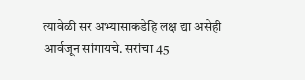त्यावेळी सर अभ्यासाकडेहि लक्ष द्या असेही आर्वजून सांगायचे. सरांचा 45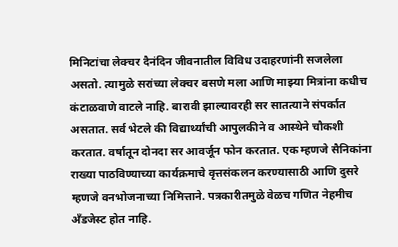मिनिटांचा लेक्चर दैनंदिन जीवनातील विविध उदाहरणांनी सजलेला असतो. त्यामुळे सरांच्या लेक्चर बसणे मला आणि माझ्या मित्रांना कधीच कंटाळवाणे वाटले नाहि. बारावी झाल्यावरही सर सातत्याने संपर्कात असतात. सर्व भेटले की विद्यार्थ्यांची आपुलकीने व आस्थेने चौकशी करतात. वर्षातून दोनदा सर आवर्जून फोन करतात. एक म्हणजे सैनिकांना राख्या पाठविण्याच्या कार्यक्रमाचे वृत्तसंकलन करण्यासाठी आणि दुसरे म्हणजे वनभोजनाच्या निमित्ताने. पत्रकारीतमुळे वेळच गणित नेहमीच अँडजेस्ट होत नाहि.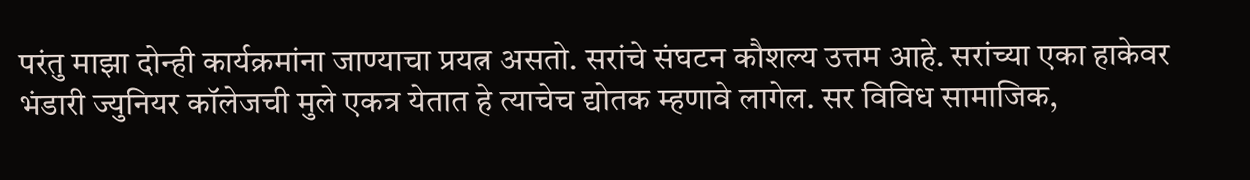परंतु माझा दोन्ही कार्यक्रमांना जाण्याचा प्रयत्न असतो. सरांचे संघटन कौशल्य उत्तम आहे. सरांच्या एका हाकेवर भंडारी ज्युनियर कॉलेजची मुले एकत्र येतात हे त्याचेच द्योतक म्हणावे लागेल. सर विविध सामाजिक,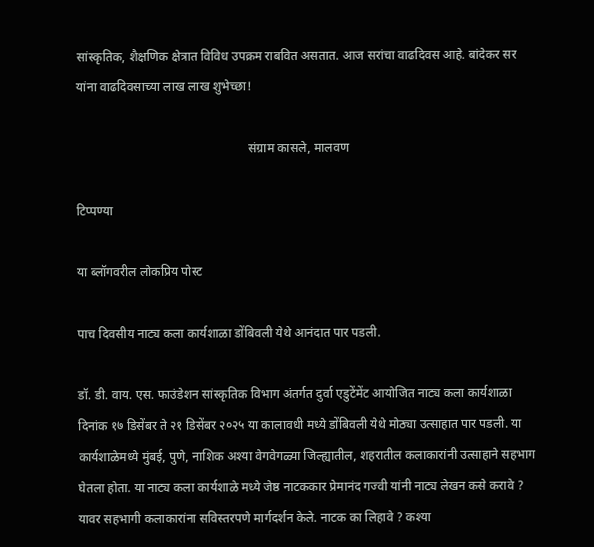सांस्कृतिक, शैक्षणिक क्षेत्रात विविध उपक्रम राबवित असतात. आज सरांचा वाढदिवस आहे. बांदेकर सर यांना वाढदिवसाच्या लाख लाख शुभेच्छा!

                                                       संग्राम कासले, मालवण

टिप्पण्या

या ब्लॉगवरील लोकप्रिय पोस्ट

पाच दिवसीय नाट्य कला कार्यशाळा डोंबिवली येथे आनंदात पार पडली.

डॉ. डी. वाय. एस. फाउंडेशन सांस्कृतिक विभाग अंतर्गत दुर्वा एडुटेंमेंट आयोजित नाट्य कला कार्यशाळा दिनांक १७ डिसेंबर ते २१ डिसेंबर २०२५ या कालावधी मध्ये डोंबिवली येथे मोठ्या उत्साहात पार पडली. या कार्यशाळेमध्ये मुंबई, पुणे, नाशिक अश्या वेगवेगळ्या जिल्ह्यातील, शहरातील कलाकारांनी उत्साहाने सहभाग घेतला होता. या नाट्य कला कार्यशाळे मध्ये जेष्ठ नाटककार प्रेमानंद गज्वी यांनी नाट्य लेखन कसे करावे ? यावर सहभागी कलाकारांना सविस्तरपणे मार्गदर्शन केले. नाटक का लिहावे ? कश्या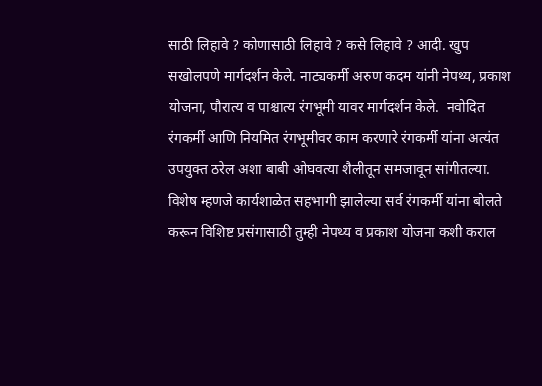साठी लिहावे ? कोणासाठी लिहावे ? कसे लिहावे ? आदी. खुप सखोलपणे मार्गदर्शन केले. नाट्यकर्मी अरुण कदम यांनी नेपथ्य, प्रकाश योजना, पौरात्य व पाश्चात्य रंगभूमी यावर मार्गदर्शन केले.  नवोदित रंगकर्मी आणि नियमित रंगभूमीवर काम करणारे रंगकर्मी यांना अत्यंत उपयुक्त ठरेल अशा बाबी ओघवत्या शैलीतून समजावून सांगीतल्या. विशेष म्हणजे कार्यशाळेत सहभागी झालेल्या सर्व रंगकर्मी यांना बोलते करून विशिष्ट प्रसंगासाठी तुम्ही नेपथ्य व प्रकाश योजना कशी कराल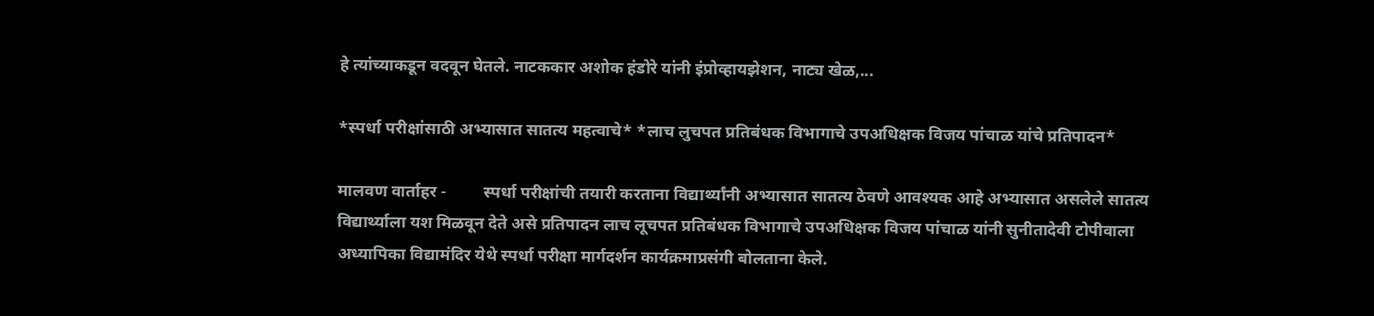हे त्यांच्याकडून वदवून घेतले. नाटककार अशोक हंडोरे यांनी इंप्रोव्हायझेशन, नाट्य खेळ,...

*स्पर्धा परीक्षांसाठी अभ्यासात सातत्य महत्वाचे* *लाच लुचपत प्रतिबंधक विभागाचे उपअधिक्षक विजय पांचाळ यांचे प्रतिपादन*

मालवण वार्ताहर -         स्पर्धा परीक्षांची तयारी करताना विद्यार्थ्यांनी अभ्यासात सातत्य ठेवणे आवश्यक आहे अभ्यासात असलेले सातत्य विद्यार्थ्याला यश मिळवून देते असे प्रतिपादन लाच लूचपत प्रतिबंधक विभागाचे उपअधिक्षक विजय पांचाळ यांनी सुनीतादेवी टोपीवाला अध्यापिका विद्यामंदिर येथे स्पर्धा परीक्षा मार्गदर्शन कार्यक्रमाप्रसंगी बोलताना केले.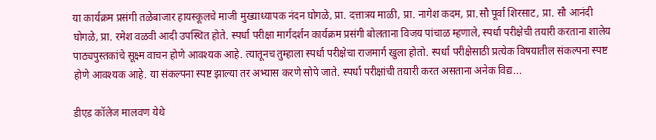या कार्यक्रम प्रसंगी तळेबाजार हायस्कूलचे माजी मुख्याध्यापक नंदन घोगळे, प्रा. दत्तात्रय माळी, प्रा. नागेश कदम, प्रा.सौ पूर्वा शिरसाट, प्रा. सौ आनंदी घोगळे, प्रा. रमेश वळवी आदी उपस्थित होते. स्पर्धा परीक्षा मार्गदर्शन कार्यक्रम प्रसंगी बोलताना विजय पांचाळ म्हणाले, स्पर्धा परीक्षेची तयारी करताना शालेय पाठ्यपुस्तकांचे सूक्ष्म वाचन होणे आवश्यक आहे. त्यातूनच तुम्हाला स्पर्धा परीक्षेचा राजमार्ग खुला होतो. स्पर्धा परीक्षेसाठी प्रत्येक विषयातील संकल्पना स्पष्ट होणे आवश्यक आहे. या संकल्पना स्पष्ट झाल्या तर अभ्यास करणे सोपे जाते. स्पर्धा परीक्षांची तयारी करत असताना अनेक विद्य...

डीएड कॉलेज मालवण येथे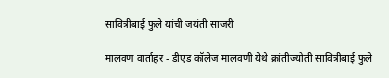सावित्रीबाई फुले यांची जयंती साजरी

मालवण वार्ताहर - डीएड कॉलेज मालवणी येथे क्रांतीज्योती सावित्रीबाई फुले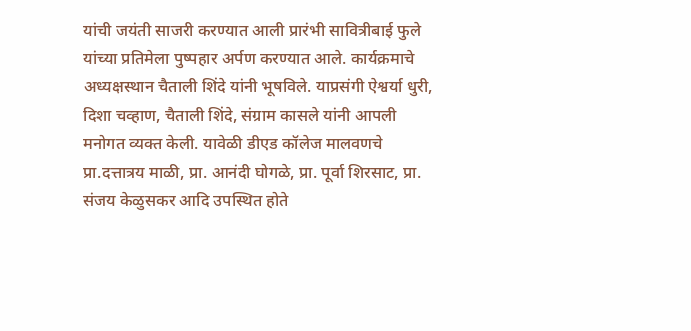यांची जयंती साजरी करण्यात आली प्रारंभी सावित्रीबाई फुले यांच्या प्रतिमेला पुष्पहार अर्पण करण्यात आले. कार्यक्रमाचे अध्यक्षस्थान चैताली शिंदे यांनी भूषविले. याप्रसंगी ऐश्वर्या धुरी, दिशा चव्हाण, चैताली शिंदे, संग्राम कासले यांनी आपली मनोगत व्यक्त केली. यावेळी डीएड कॉलेज मालवणचे प्रा.दत्तात्रय माळी, प्रा. आनंदी घोगळे, प्रा. पूर्वा शिरसाट, प्रा. संजय केळुसकर आदि उपस्थित होते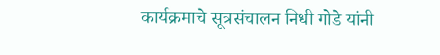कार्यक्रमाचे सूत्रसंचालन निधी गोडे यांनी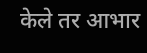केले तर आभार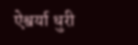ऐश्वर्या धुरी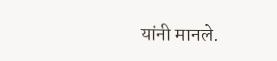यांनी मानले.